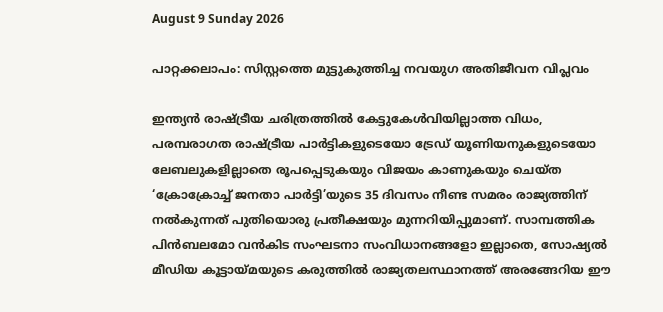August 9 Sunday 2026

പാറ്റക്കലാപം: സിസ്റ്റത്തെ മുട്ടുകുത്തിച്ച നവയുഗ അതിജീവന വിപ്ലവം

ഇന്ത്യൻ രാഷ്ട്രീയ ചരിത്രത്തിൽ കേട്ടുകേൾവിയില്ലാത്ത വിധം, പരമ്പരാഗത രാഷ്ട്രീയ പാർട്ടികളുടെയോ ട്രേഡ് യൂണിയനുകളുടെയോ ലേബലുകളില്ലാതെ രൂപപ്പെടുകയും വിജയം കാണുകയും ചെയ്ത ‘ക്രോക്രോച്ച് ജനതാ പാർട്ടി’യുടെ 35 ദിവസം നീണ്ട സമരം രാജ്യത്തിന് നൽകുന്നത് പുതിയൊരു പ്രതീക്ഷയും മുന്നറിയിപ്പുമാണ്. സാമ്പത്തിക പിൻബലമോ വൻകിട സംഘടനാ സംവിധാനങ്ങളോ ഇല്ലാതെ, സോഷ്യൽ മീഡിയ കൂട്ടായ്മയുടെ കരുത്തിൽ രാജ്യതലസ്ഥാനത്ത് അരങ്ങേറിയ ഈ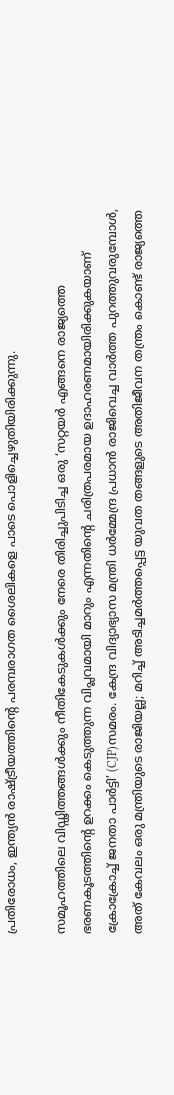പ്രതിരോധം, ഇന്ത്യൻ രാഷ്ട്രീയത്തിന്റെ പരമ്പരാഗത ശൈലികളെ പാടെ പൊളിച്ചെഴുതിയിരിക്കുന്നു.

സമൂഹത്തിലെ വിഡ്ഢിത്തങ്ങൾക്കും നീതികേടുകൾക്കും നേരെ തിരിച്ചുപിടിച്ച ഒരു ‘സറ്റയർ എങ്ങനെ രാജ്യത്തെ ഭരണകൂടത്തിന്റെ ഉറക്കം കെടുത്തുന്ന വിപ്ലവമായി മാറും എന്നതിന്റെ ചരിത്രപരമായ ഉദാഹരണമായിരിക്കുകയാണ് ക്രോക്രോച്ച് ജനതാ പാർട്ടി’ (CJP)സമരം. കേന്ദ്ര വിദ്യാഭ്യാസ മന്ത്രി ധർമ്മേന്ദ്ര പ്രധാൻ രാജിവെച്ച വാർത്ത പുറത്തുവരുമ്പോൾ, അത് കേവലം ഒരു മന്ത്രിയുടെ രാജിയല്ല; മറിച്ച് അടിച്ചമർത്തപ്പെട്ട യുവത തങ്ങളുടെ അതിജീവന തന്ത്രം കൊണ്ട് രാജ്യത്തെ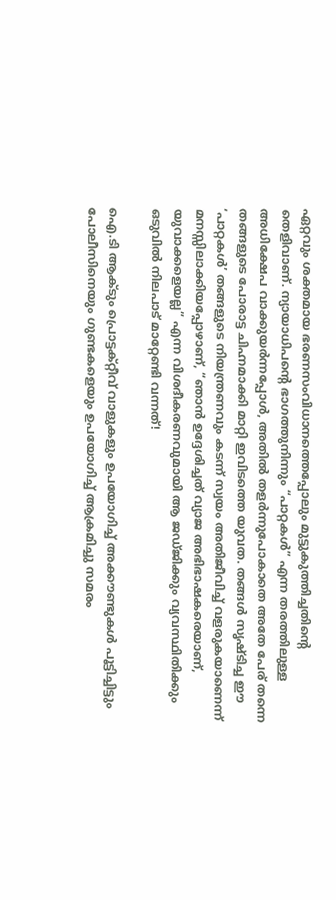ഏറ്റവും ശക്തമായ ഭരണസംവിധാനത്തെപ്പോലും മുട്ടുകുത്തിച്ചതിന്റെ തെളിവാണ്. ന്യായാധിപന്റെ ഭാഗത്തുനിന്നും “പാറ്റകൾ” എന്ന തരത്തിലുള്ള അധിക്ഷേപ വാക്കുയർന്നപ്പോൾ, അതിൽ തളർന്നുപോകാതെ അതേ പേര് തന്നെ തങ്ങളുടെ പോരാട്ട ചിഹ്നമാക്കി മാറ്റി ഇവിടത്തെ യുവത. തങ്ങൾ സൃഷ്ടിച്ച ഈ ‘പാറ്റകൾ’ തങ്ങളുടെ നിയന്ത്രണവും കടന്ന് സ്വയം അതിജീവിച്ച് വളരുകയാണെന്ന് മനസ്സിലാക്കിയപ്പോഴാണ്, “ഞാൻ ഉദ്ദേശിച്ചത് വ്യാജ അഭിഭാഷകരെയാണ്, യുവാക്കളെയല്ല” എന്ന വിശദീകരണവുമായി ആ ജഡ്ജിക്കും വ്യവസ്ഥിതിക്കും ഒടുവിൽ നിലപാട് മാറ്റേണ്ടി വന്നത്!

ഐ.ടി ആക്ടും പ്രൊട്ടക്റ്റീവ് വാളുകളും ഉപയോഗിച്ച് അക്കൗണ്ടുകൾ പൂട്ടിച്ചിട്ടും പോലീസിനെയും ഗുണ്ടകളെയും ഉപയോഗിച്ച് ആക്രമിച്ചു സമരം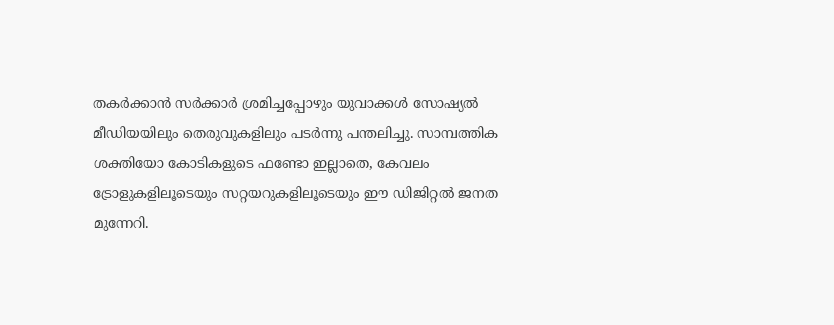തകർക്കാൻ സർക്കാർ ശ്രമിച്ചപ്പോഴും യുവാക്കൾ സോഷ്യൽ മീഡിയയിലും തെരുവുകളിലും പടർന്നു പന്തലിച്ചു. സാമ്പത്തിക ശക്തിയോ കോടികളുടെ ഫണ്ടോ ഇല്ലാതെ, കേവലം ട്രോളുകളിലൂടെയും സറ്റയറുകളിലൂടെയും ഈ ഡിജിറ്റൽ ജനത മുന്നേറി.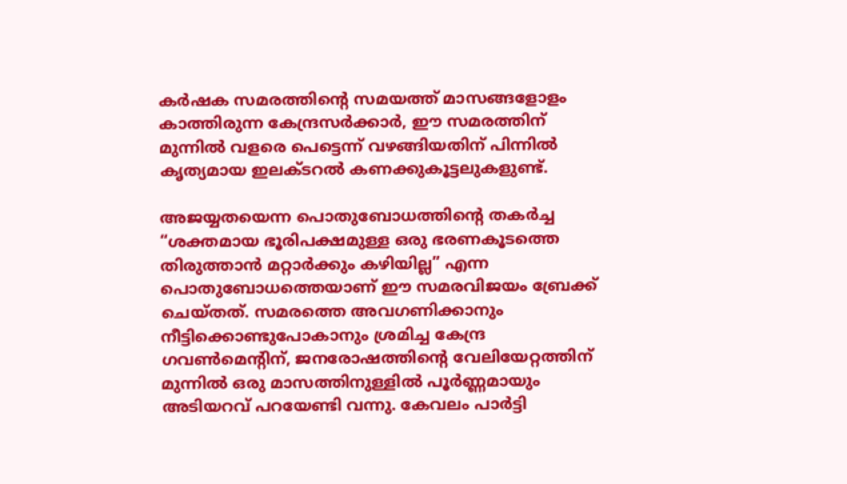കർഷക സമരത്തിന്റെ സമയത്ത് മാസങ്ങളോളം കാത്തിരുന്ന കേന്ദ്രസർക്കാർ, ഈ സമരത്തിന് മുന്നിൽ വളരെ പെട്ടെന്ന് വഴങ്ങിയതിന് പിന്നിൽ കൃത്യമായ ഇലക്ടറൽ കണക്കുകൂട്ടലുകളുണ്ട്.

അജയ്യതയെന്ന പൊതുബോധത്തിന്റെ തകർച്ച
“ശക്തമായ ഭൂരിപക്ഷമുള്ള ഒരു ഭരണകൂടത്തെ തിരുത്താൻ മറ്റാർക്കും കഴിയില്ല” എന്ന പൊതുബോധത്തെയാണ് ഈ സമരവിജയം ബ്രേക്ക് ചെയ്തത്. സമരത്തെ അവഗണിക്കാനും നീട്ടിക്കൊണ്ടുപോകാനും ശ്രമിച്ച കേന്ദ്ര ഗവൺമെന്റിന്, ജനരോഷത്തിന്റെ വേലിയേറ്റത്തിന് മുന്നിൽ ഒരു മാസത്തിനുള്ളിൽ പൂർണ്ണമായും അടിയറവ് പറയേണ്ടി വന്നു. കേവലം പാർട്ടി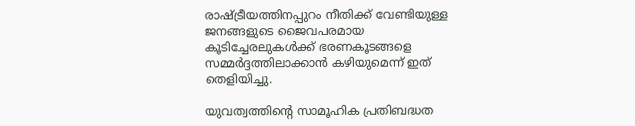രാഷ്ട്രീയത്തിനപ്പുറം നീതിക്ക് വേണ്ടിയുള്ള ജനങ്ങളുടെ ജൈവപരമായ കൂടിച്ചേരലുകൾക്ക് ഭരണകൂടങ്ങളെ സമ്മർദ്ദത്തിലാക്കാൻ കഴിയുമെന്ന് ഇത് തെളിയിച്ചു.

യുവത്വത്തിന്റെ സാമൂഹിക പ്രതിബദ്ധത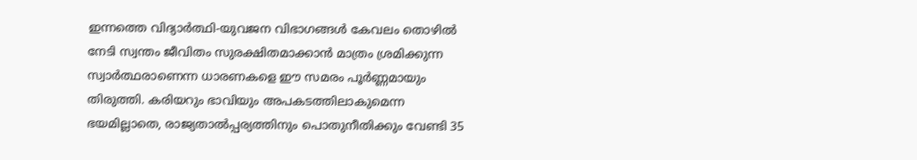ഇന്നത്തെ വിദ്യാർത്ഥി-യുവജന വിഭാഗങ്ങൾ കേവലം തൊഴിൽ നേടി സ്വന്തം ജീവിതം സുരക്ഷിതമാക്കാൻ മാത്രം ശ്രമിക്കുന്ന സ്വാർത്ഥരാണെന്ന ധാരണകളെ ഈ സമരം പൂർണ്ണമായും തിരുത്തി. കരിയറും ഭാവിയും അപകടത്തിലാകുമെന്ന ഭയമില്ലാതെ, രാജ്യതാൽപ്പര്യത്തിനും പൊതുനീതിക്കും വേണ്ടി 35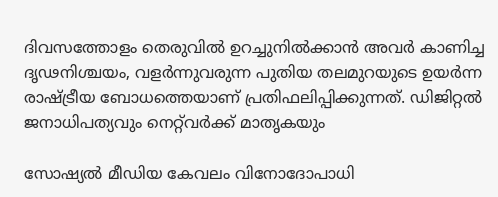ദിവസത്തോളം തെരുവിൽ ഉറച്ചുനിൽക്കാൻ അവർ കാണിച്ച ദൃഢനിശ്ചയം, വളർന്നുവരുന്ന പുതിയ തലമുറയുടെ ഉയർന്ന രാഷ്ട്രീയ ബോധത്തെയാണ് പ്രതിഫലിപ്പിക്കുന്നത്. ഡിജിറ്റൽ ജനാധിപത്യവും നെറ്റ്‌വർക്ക് മാതൃകയും

സോഷ്യൽ മീഡിയ കേവലം വിനോദോപാധി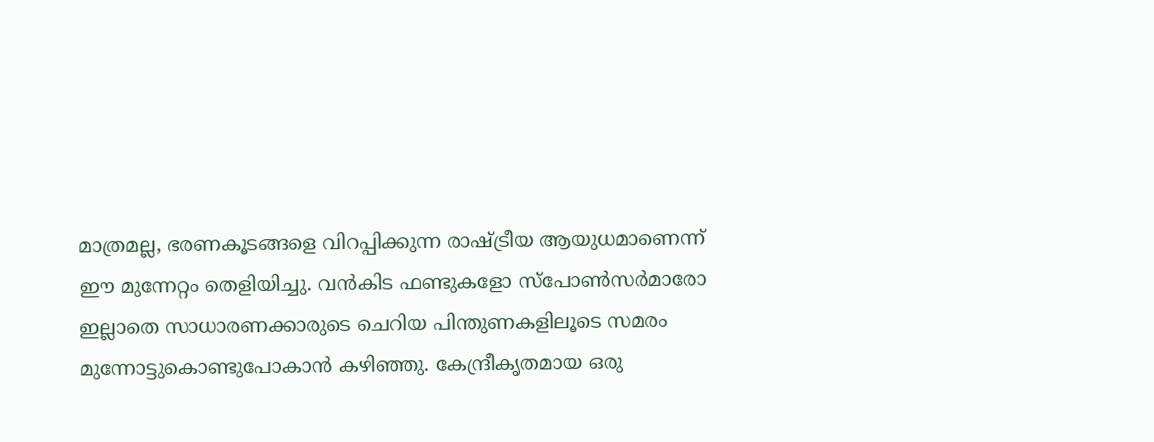മാത്രമല്ല, ഭരണകൂടങ്ങളെ വിറപ്പിക്കുന്ന രാഷ്ട്രീയ ആയുധമാണെന്ന് ഈ മുന്നേറ്റം തെളിയിച്ചു. വൻകിട ഫണ്ടുകളോ സ്പോൺസർമാരോ ഇല്ലാതെ സാധാരണക്കാരുടെ ചെറിയ പിന്തുണകളിലൂടെ സമരം മുന്നോട്ടുകൊണ്ടുപോകാൻ കഴിഞ്ഞു. കേന്ദ്രീകൃതമായ ഒരു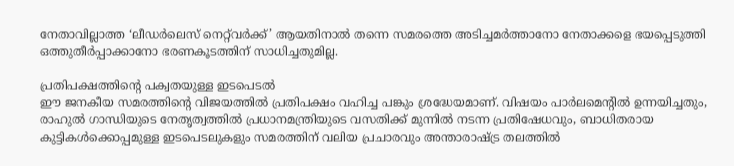നേതാവില്ലാത്ത ‘ലീഡർലെസ് നെറ്റ്‌വർക്ക്’ ആയതിനാൽ തന്നെ സമരത്തെ അടിച്ചമർത്താനോ നേതാക്കളെ ഭയപ്പെടുത്തി ഒത്തുതീർപ്പാക്കാനോ ഭരണകൂടത്തിന് സാധിച്ചതുമില്ല.

പ്രതിപക്ഷത്തിന്റെ പക്വതയുള്ള ഇടപെടൽ
ഈ ജനകീയ സമരത്തിന്റെ വിജയത്തിൽ പ്രതിപക്ഷം വഹിച്ച പങ്കും ശ്രദ്ധേയമാണ്. വിഷയം പാർലമെന്റിൽ ഉന്നയിച്ചതും, രാഹുൽ ഗാന്ധിയുടെ നേതൃത്വത്തിൽ പ്രധാനമന്ത്രിയുടെ വസതിക്ക് മുന്നിൽ നടന്ന പ്രതിഷേധവും, ബാധിതരായ കുട്ടികൾക്കൊപ്പമുള്ള ഇടപെടലുകളും സമരത്തിന് വലിയ പ്രചാരവും അന്താരാഷ്ട്ര തലത്തിൽ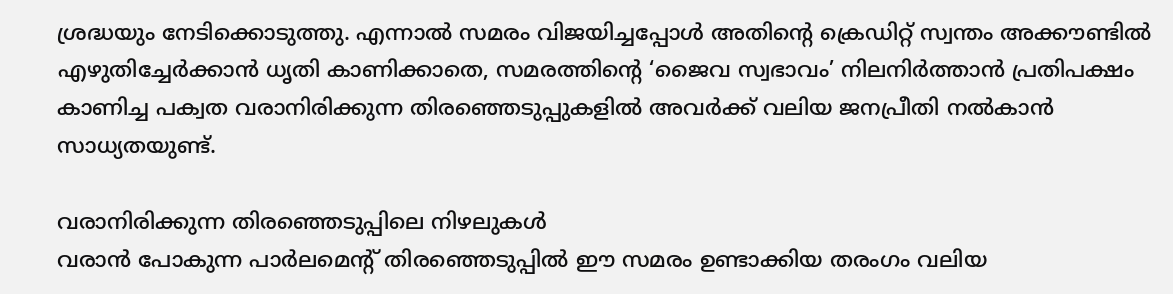ശ്രദ്ധയും നേടിക്കൊടുത്തു. എന്നാൽ സമരം വിജയിച്ചപ്പോൾ അതിന്റെ ക്രെഡിറ്റ് സ്വന്തം അക്കൗണ്ടിൽ എഴുതിച്ചേർക്കാൻ ധൃതി കാണിക്കാതെ, സമരത്തിന്റെ ‘ജൈവ സ്വഭാവം’ നിലനിർത്താൻ പ്രതിപക്ഷം കാണിച്ച പക്വത വരാനിരിക്കുന്ന തിരഞ്ഞെടുപ്പുകളിൽ അവർക്ക് വലിയ ജനപ്രീതി നൽകാൻ സാധ്യതയുണ്ട്.

വരാനിരിക്കുന്ന തിരഞ്ഞെടുപ്പിലെ നിഴലുകൾ
വരാൻ പോകുന്ന പാർലമെന്റ് തിരഞ്ഞെടുപ്പിൽ ഈ സമരം ഉണ്ടാക്കിയ തരംഗം വലിയ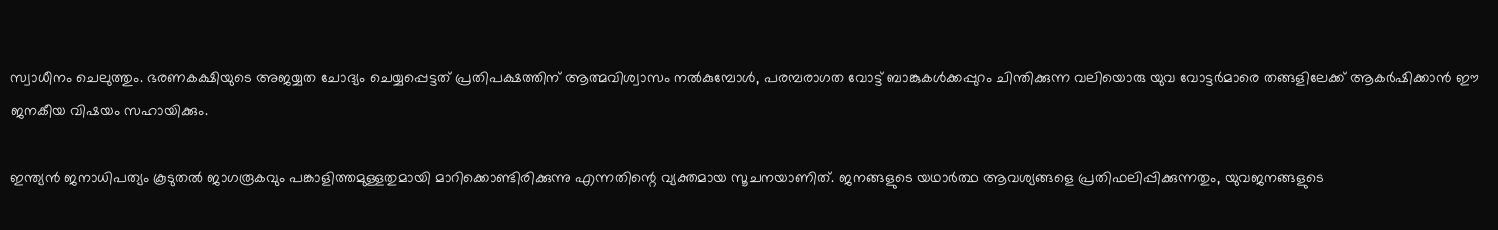സ്വാധീനം ചെലുത്തും. ഭരണകക്ഷിയുടെ അജയ്യത ചോദ്യം ചെയ്യപ്പെട്ടത് പ്രതിപക്ഷത്തിന് ആത്മവിശ്വാസം നൽകുമ്പോൾ, പരമ്പരാഗത വോട്ട് ബാങ്കുകൾക്കപ്പുറം ചിന്തിക്കുന്ന വലിയൊരു യുവ വോട്ടർമാരെ തങ്ങളിലേക്ക് ആകർഷിക്കാൻ ഈ ജനകീയ വിഷയം സഹായിക്കും.

ഇന്ത്യൻ ജനാധിപത്യം കൂടുതൽ ജാഗരൂകവും പങ്കാളിത്തമുള്ളതുമായി മാറിക്കൊണ്ടിരിക്കുന്നു എന്നതിന്റെ വ്യക്തമായ സൂചനയാണിത്. ജനങ്ങളുടെ യഥാർത്ഥ ആവശ്യങ്ങളെ പ്രതിഫലിപ്പിക്കുന്നതും, യുവജനങ്ങളുടെ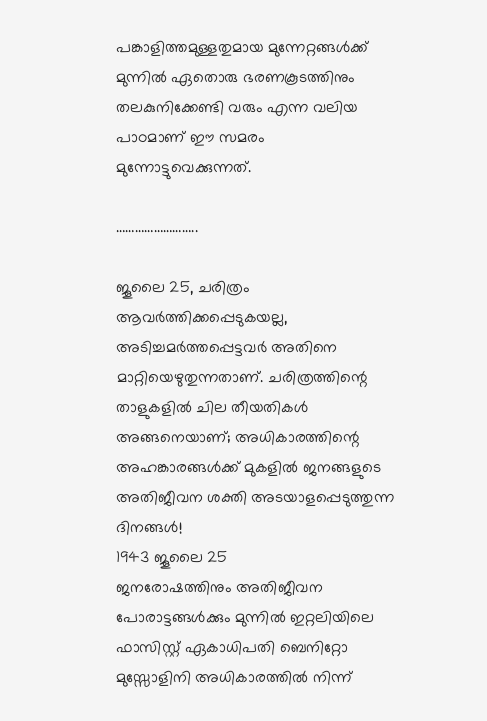പങ്കാളിത്തമുള്ളതുമായ മുന്നേറ്റങ്ങൾക്ക് മുന്നിൽ ഏതൊരു ഭരണകൂടത്തിനും തലകുനിക്കേണ്ടി വരും എന്ന വലിയ പാഠമാണ് ഈ സമരം മുന്നോട്ടുവെക്കുന്നത്.

……………………..

ജൂലൈ 25, ചരിത്രം ആവർത്തിക്കപ്പെടുകയല്ല, അടിച്ചമർത്തപ്പെട്ടവർ അതിനെ മാറ്റിയെഴുതുന്നതാണ്. ചരിത്രത്തിന്റെ താളുകളിൽ ചില തീയതികൾ അങ്ങനെയാണ്; അധികാരത്തിന്റെ അഹങ്കാരങ്ങൾക്ക് മുകളിൽ ജനങ്ങളുടെ അതിജീവന ശക്തി അടയാളപ്പെടുത്തുന്ന ദിനങ്ങൾ!
1943 ജൂലൈ 25
ജനരോഷത്തിനും അതിജീവന പോരാട്ടങ്ങൾക്കും മുന്നിൽ ഇറ്റലിയിലെ ഫാസിസ്റ്റ് ഏകാധിപതി ബെനിറ്റോ മുസ്സോളിനി അധികാരത്തിൽ നിന്ന്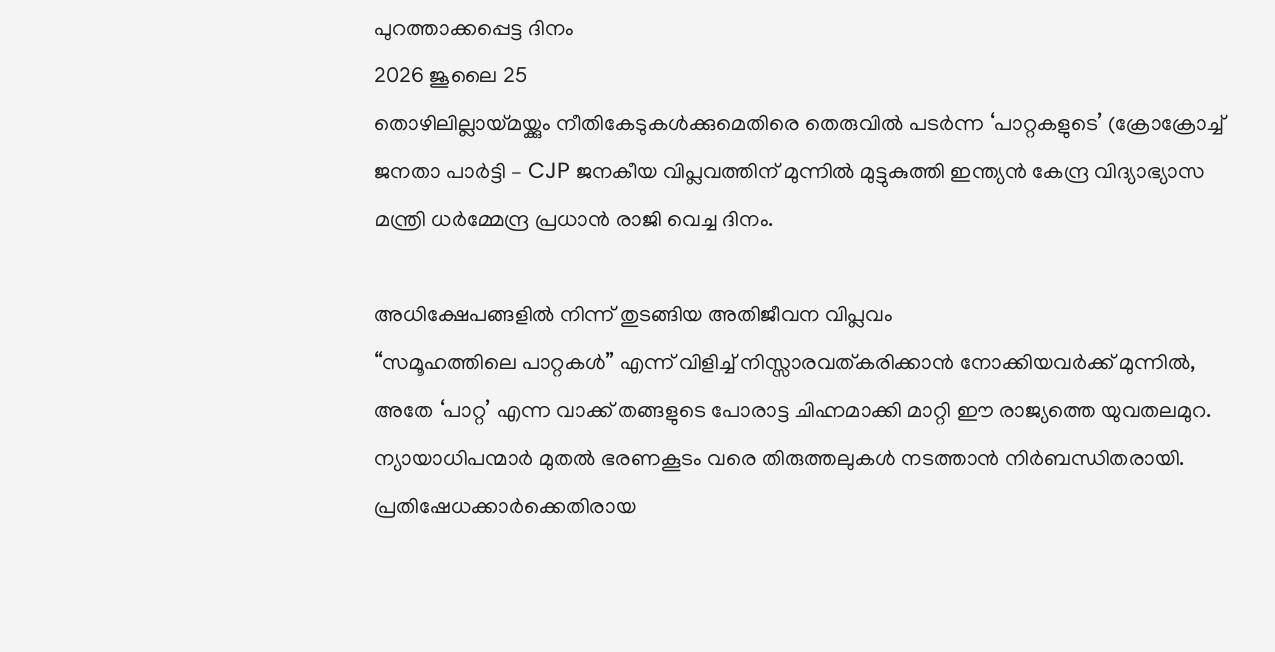പുറത്താക്കപ്പെട്ട ദിനം
2026 ജൂലൈ 25
തൊഴിലില്ലായ്മയ്ക്കും നീതികേടുകൾക്കുമെതിരെ തെരുവിൽ പടർന്ന ‘പാറ്റകളുടെ’ (ക്രോക്രോച്ച് ജനതാ പാർട്ടി – CJP ജനകീയ വിപ്ലവത്തിന് മുന്നിൽ മുട്ടുകുത്തി ഇന്ത്യൻ കേന്ദ്ര വിദ്യാഭ്യാസ മന്ത്രി ധർമ്മേന്ദ്ര പ്രധാൻ രാജി വെച്ച ദിനം.

അധിക്ഷേപങ്ങളിൽ നിന്ന് തുടങ്ങിയ അതിജീവന വിപ്ലവം
“സമൂഹത്തിലെ പാറ്റകൾ” എന്ന് വിളിച്ച് നിസ്സാരവത്കരിക്കാൻ നോക്കിയവർക്ക് മുന്നിൽ, അതേ ‘പാറ്റ’ എന്ന വാക്ക് തങ്ങളുടെ പോരാട്ട ചിഹ്നമാക്കി മാറ്റി ഈ രാജ്യത്തെ യുവതലമുറ. ന്യായാധിപന്മാർ മുതൽ ഭരണകൂടം വരെ തിരുത്തലുകൾ നടത്താൻ നിർബന്ധിതരായി. പ്രതിഷേധക്കാർക്കെതിരായ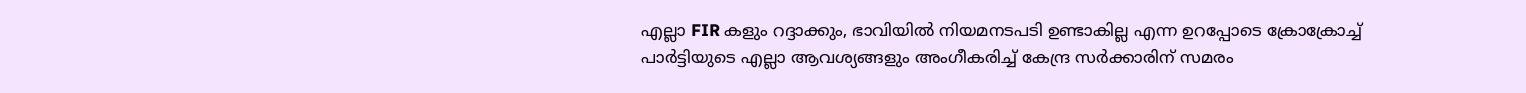എല്ലാ FIR കളും റദ്ദാക്കും, ഭാവിയിൽ നിയമനടപടി ഉണ്ടാകില്ല എന്ന ഉറപ്പോടെ ക്രോക്രോച്ച് പാർട്ടിയുടെ എല്ലാ ആവശ്യങ്ങളും അംഗീകരിച്ച് കേന്ദ്ര സർക്കാരിന് സമരം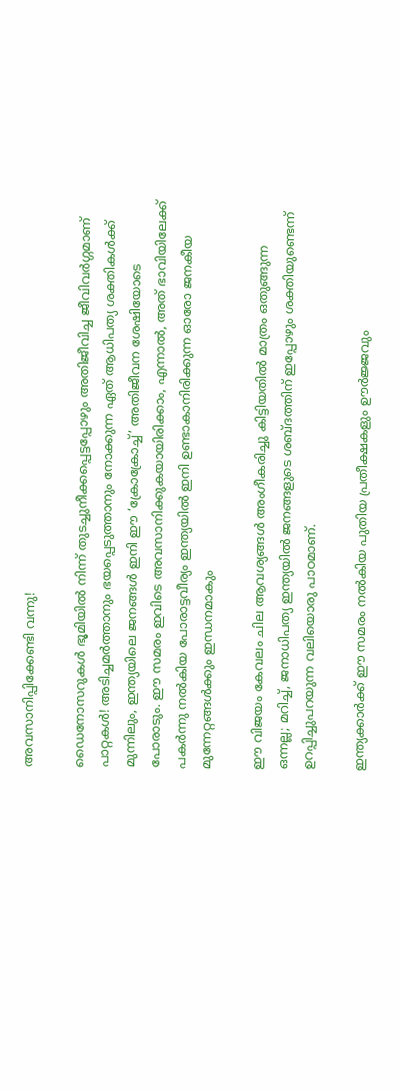അവസാനിപ്പിക്കേണ്ടി വന്നു!

ഡൈനോസറുകൾ ഭൂമിയിൽ നിന്ന് തുടച്ചുനീക്കപ്പെട്ടപ്പോഴും അതിജീവിച്ച ജീവിവർഗ്ഗമാണ് പാറ്റകൾ! അടിച്ചമർത്താനും ഭയപ്പെടുത്താനും നോക്കുന്ന ഏത് ആധിപത്യ ശക്തികൾക്ക് മുന്നിലും, ഇന്ത്യയിലെ ജനങ്ങൾ ഇനി ഈ ‘ക്രോക്രോച്ച്’ അതിജീവന ശേഷിയോടെ പോരാടും. ഈ സമരം ഇവിടെ അവസാനിക്കുകയായിരിക്കാം, എന്നാൽ, അത് ഭാവിയിലേക്ക് പകർന്നു നൽകിയ പോരാട്ടവീര്യം ഇന്ത്യയിൽ ഇനി ഉണ്ടാകാനിരിക്കുന്ന ഓരോ ജനകീയ മുന്നേറ്റങ്ങൾക്കും ഇന്ധനമാകും

ഈ വിജയം കേവലം ചില ആവശ്യങ്ങൾ അംഗീകരിച്ചു കിട്ടിയതിൽ മാത്രം ഒതുങ്ങുന്ന ഒന്നല്ല; മറിച്ച്, ജനാധിപത്യ ഇന്ത്യയിൽ ജനങ്ങളുടെ ശബ്ദത്തിന് ഇപ്പോഴും ശക്തിയുണ്ടെന്ന് ഉറപ്പിച്ചുപറയുന്ന വലിയൊരു പാഠമാണ്.

ഇന്ത്യക്കാർക്ക് ഈ സമരം നൽകിയ പുതിയ പ്രതീക്ഷകളും ഊർജ്ജവും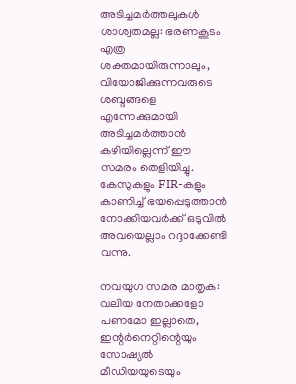അടിച്ചമർത്തലുകൾ ശാശ്വതമല്ല: ഭരണകൂടം എത്ര ശക്തമായിരുന്നാലും, വിയോജിക്കുന്നവരുടെ ശബ്ദങ്ങളെ എന്നേക്കുമായി അടിച്ചമർത്താൻ കഴിയില്ലെന്ന് ഈ സമരം തെളിയിച്ചു. കേസുകളും FIR-കളും കാണിച്ച് ഭയപ്പെടുത്താൻ നോക്കിയവർക്ക് ഒടുവിൽ അവയെല്ലാം റദ്ദാക്കേണ്ടി വന്നു.

നവയുഗ സമര മാതൃക: വലിയ നേതാക്കളോ പണമോ ഇല്ലാതെ, ഇന്റർനെറ്റിന്റെയും സോഷ്യൽ മീഡിയയുടെയും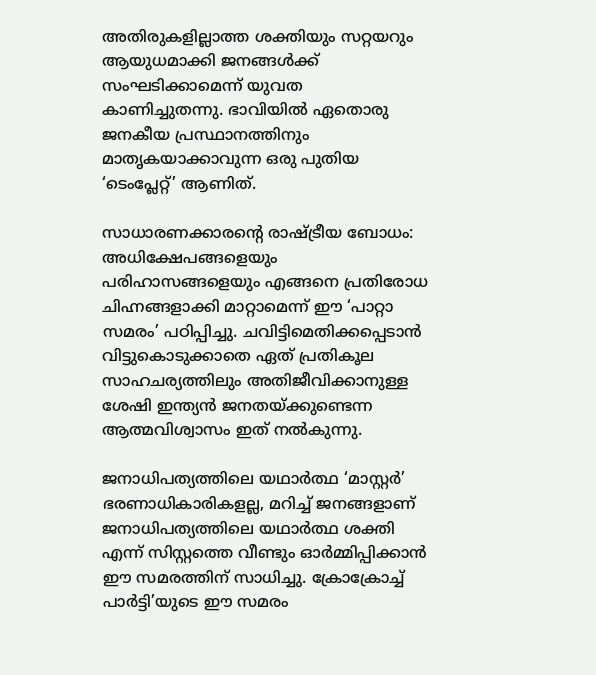അതിരുകളില്ലാത്ത ശക്തിയും സറ്റയറും ആയുധമാക്കി ജനങ്ങൾക്ക് സംഘടിക്കാമെന്ന് യുവത കാണിച്ചുതന്നു. ഭാവിയിൽ ഏതൊരു ജനകീയ പ്രസ്ഥാനത്തിനും മാതൃകയാക്കാവുന്ന ഒരു പുതിയ ‘ടെംപ്ലേറ്റ്’ ആണിത്.

സാധാരണക്കാരന്റെ രാഷ്ട്രീയ ബോധം:
അധിക്ഷേപങ്ങളെയും പരിഹാസങ്ങളെയും എങ്ങനെ പ്രതിരോധ ചിഹ്നങ്ങളാക്കി മാറ്റാമെന്ന് ഈ ‘പാറ്റാ സമരം’ പഠിപ്പിച്ചു. ചവിട്ടിമെതിക്കപ്പെടാൻ വിട്ടുകൊടുക്കാതെ ഏത് പ്രതികൂല സാഹചര്യത്തിലും അതിജീവിക്കാനുള്ള ശേഷി ഇന്ത്യൻ ജനതയ്ക്കുണ്ടെന്ന ആത്മവിശ്വാസം ഇത് നൽകുന്നു.

ജനാധിപത്യത്തിലെ യഥാർത്ഥ ‘മാസ്റ്റർ’
ഭരണാധികാരികളല്ല, മറിച്ച് ജനങ്ങളാണ് ജനാധിപത്യത്തിലെ യഥാർത്ഥ ശക്തി എന്ന് സിസ്റ്റത്തെ വീണ്ടും ഓർമ്മിപ്പിക്കാൻ ഈ സമരത്തിന് സാധിച്ചു. ക്രോക്രോച്ച് പാർട്ടി’യുടെ ഈ സമരം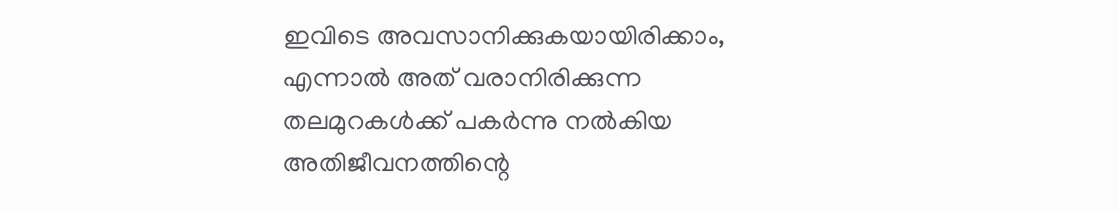ഇവിടെ അവസാനിക്കുകയായിരിക്കാം, എന്നാൽ അത് വരാനിരിക്കുന്ന തലമുറകൾക്ക് പകർന്നു നൽകിയ അതിജീവനത്തിന്റെ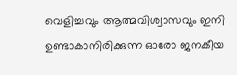വെളിച്ചവും ആത്മവിശ്വാസവും ഇനി ഉണ്ടാകാനിരിക്കുന്ന ഓരോ ജനകീയ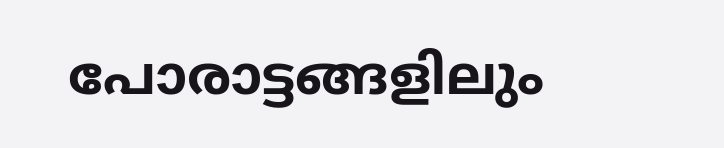പോരാട്ടങ്ങളിലും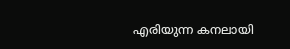എരിയുന്ന കനലായി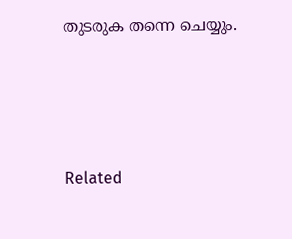തുടരുക തന്നെ ചെയ്യും.







Related